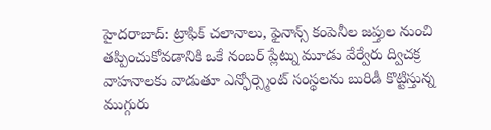హైదరాబాద్: ట్రాఫిక్ చలానాలు, ఫైనాన్స్ కంపెనీల జప్తుల నుంచి తప్పించుకోవడానికి ఒకే నంబర్ ప్లేట్ను మూడు వేర్వేరు ద్విచక్ర వాహనాలకు వాడుతూ ఎన్ఫోర్స్మెంట్ సంస్థలను బురిడీ కొట్టిస్తున్న ముగ్గురు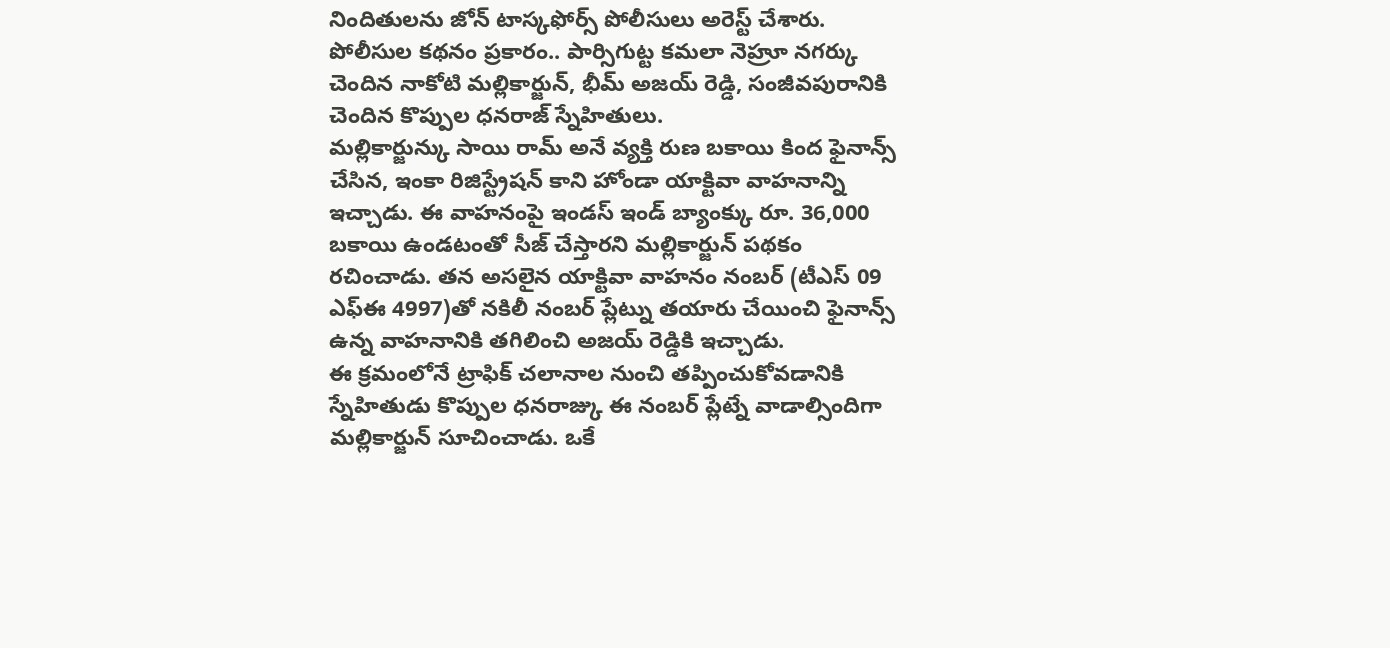నిందితులను జోన్ టాస్కఫోర్స్ పోలీసులు అరెస్ట్ చేశారు. పోలీసుల కథనం ప్రకారం.. పార్సిగుట్ట కమలా నెహ్రూ నగర్కు చెందిన నాకోటి మల్లికార్జున్, భీమ్ అజయ్ రెడ్డి, సంజీవపురానికి చెందిన కొప్పుల ధనరాజ్ స్నేహితులు.
మల్లికార్జున్కు సాయి రామ్ అనే వ్యక్తి రుణ బకాయి కింద ఫైనాన్స్ చేసిన, ఇంకా రిజిస్ట్రేషన్ కాని హోండా యాక్టివా వాహనాన్ని ఇచ్చాడు. ఈ వాహనంపై ఇండస్ ఇండ్ బ్యాంక్కు రూ. 36,000 బకాయి ఉండటంతో సీజ్ చేస్తారని మల్లికార్జున్ పథకం రచించాడు. తన అసలైన యాక్టివా వాహనం నంబర్ (టీఎస్ 09 ఎఫ్ఈ 4997)తో నకిలీ నంబర్ ప్లేట్ను తయారు చేయించి ఫైనాన్స్ ఉన్న వాహనానికి తగిలించి అజయ్ రెడ్డికి ఇచ్చాడు.
ఈ క్రమంలోనే ట్రాఫిక్ చలానాల నుంచి తప్పించుకోవడానికి స్నేహితుడు కొప్పుల ధనరాజ్కు ఈ నంబర్ ప్లేట్నే వాడాల్సిందిగా మల్లికార్జున్ సూచించాడు. ఒకే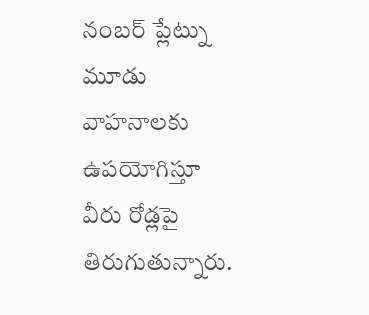నంబర్ ప్లేట్ను మూడు వాహనాలకు ఉపయోగిస్తూ వీరు రోడ్లపై తిరుగుతున్నారు.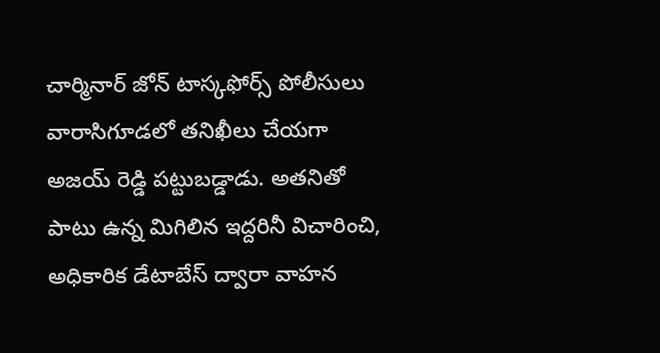చార్మినార్ జోన్ టాస్కఫోర్స్ పోలీసులు వారాసిగూడలో తనిఖీలు చేయగా అజయ్ రెడ్డి పట్టుబడ్డాడు. అతనితో పాటు ఉన్న మిగిలిన ఇద్దరినీ విచారించి, అధికారిక డేటాబేస్ ద్వారా వాహన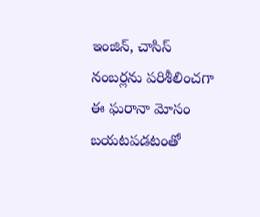ఇంజిన్, చాసిస్ నంబర్లను పరిశీలించగా ఈ ఘరానా మోసం బయటపడటంతో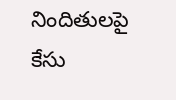నిందితులపై కేసు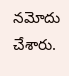నమోదు చేశారు.